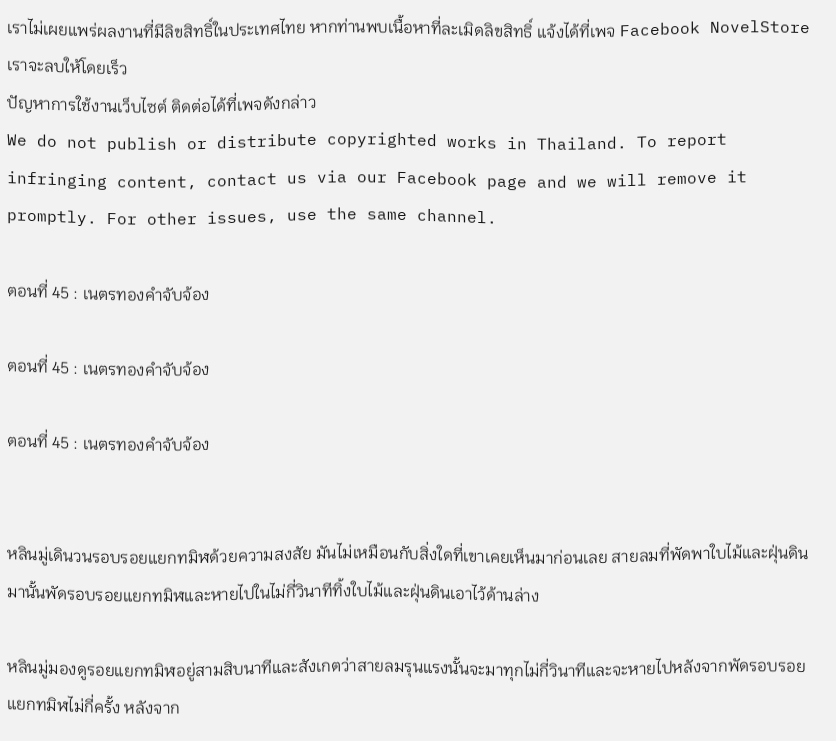เราไม่เผยแพร่ผลงานที่มีลิขสิทธิ์ในประเทศไทย หากท่านพบเนื้อหาที่ละเมิดลิขสิทธิ์ แจ้งได้ที่เพจ Facebook NovelStore เราจะลบให้โดยเร็ว
ปัญหาการใช้งานเว็บไซต์ ติดต่อได้ที่เพจดังกล่าว
We do not publish or distribute copyrighted works in Thailand. To report infringing content, contact us via our Facebook page and we will remove it promptly. For other issues, use the same channel.

ตอนที่ 45 : เนตรทองคำจับจ้อง

ตอนที่ 45 : เนตรทองคำจับจ้อง

ตอนที่ 45 : เนตรทองคำจับจ้อง


หลินมู่เดินวนรอบรอยแยกทมิฬด้วยความสงสัย มันไม่เหมือนกับสิ่งใดที่เขาเคยเห็นมาก่อนเลย สายลมที่พัดพาใบไม้และฝุ่นดินมานั้นพัดรอบรอยแยกทมิฬและหายไปในไม่กี่วินาทีทิ้งใบไม้และฝุ่นดินเอาไว้ด้านล่าง

หลินมู่มองดูรอยแยกทมิฬอยู่สามสิบนาทีและสังเกตว่าสายลมรุนแรงนั้นจะมาทุกไม่กี่วินาทีและจะหายไปหลังจากพัดรอบรอยแยกทมิฬไม่กี่ครั้ง หลังจาก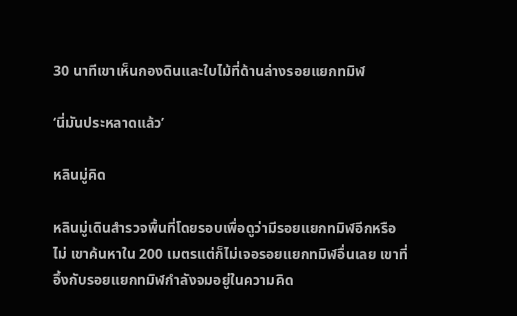30 นาทีเขาเห็นกองดินและใบไม้ที่ด้านล่างรอยแยกทมิฬ

‘นี่มันประหลาดแล้ว’

หลินมู่คิด

หลินมู่เดินสำรวจพื้นที่โดยรอบเพื่อดูว่ามีรอยแยกทมิฬอีกหรือไม่ เขาค้นหาใน 200 เมตรแต่ก็ไม่เจอรอยแยกทมิฬอื่นเลย เขาที่อึ้งกับรอยแยกทมิฬกำลังจมอยู่ในความคิด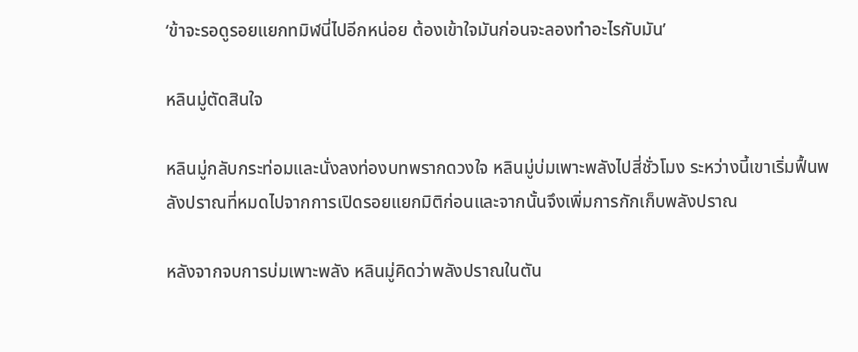‘ข้าจะรอดูรอยแยกทมิฬนี่ไปอีกหน่อย ต้องเข้าใจมันก่อนจะลองทำอะไรกับมัน’

หลินมู่ตัดสินใจ

หลินมู่กลับกระท่อมและนั่งลงท่องบทพรากดวงใจ หลินมู่บ่มเพาะพลังไปสี่ชั่วโมง ระหว่างนี้เขาเริ่มฟื้นพลังปราณที่หมดไปจากการเปิดรอยแยกมิติก่อนและจากนั้นจึงเพิ่มการกักเก็บพลังปราณ

หลังจากจบการบ่มเพาะพลัง หลินมู่คิดว่าพลังปราณในตัน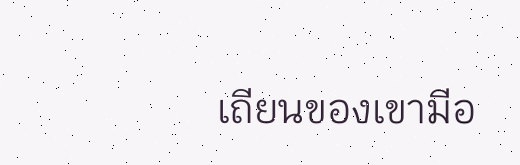เถียนของเขามีอ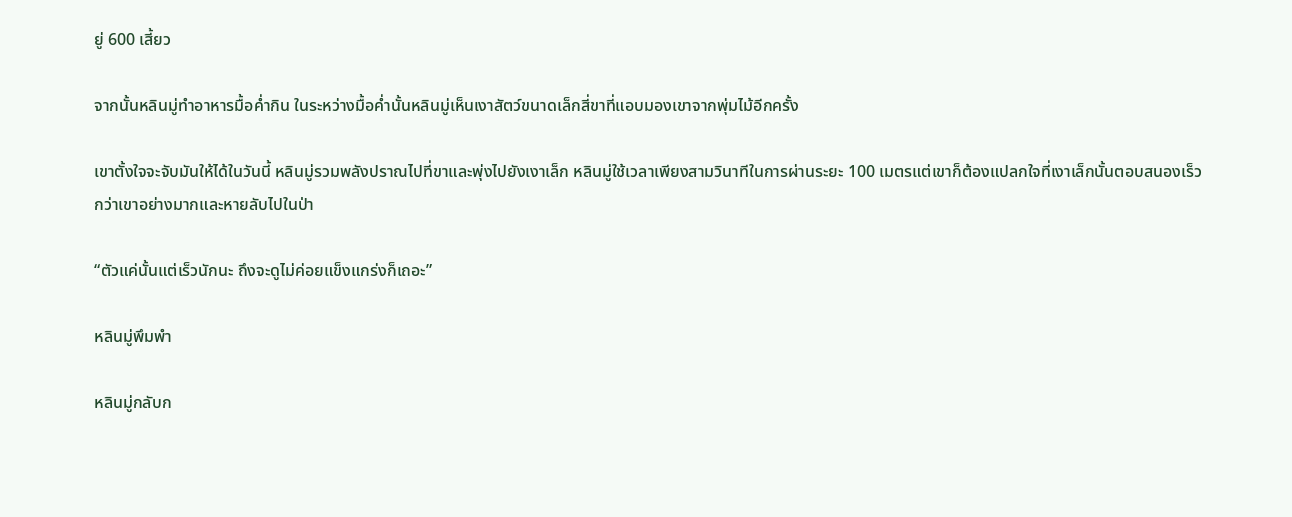ยู่ 600 เสี้ยว

จากนั้นหลินมู่ทำอาหารมื้อค่ำกิน ในระหว่างมื้อค่ำนั้นหลินมู่เห็นเงาสัตว์ขนาดเล็กสี่ขาที่แอบมองเขาจากพุ่มไม้อีกครั้ง

เขาตั้งใจจะจับมันให้ได้ในวันนี้ หลินมู่รวมพลังปราณไปที่ขาและพุ่งไปยังเงาเล็ก หลินมู่ใช้เวลาเพียงสามวินาทีในการผ่านระยะ 100 เมตรแต่เขาก็ต้องแปลกใจที่เงาเล็กนั้นตอบสนองเร็วกว่าเขาอย่างมากและหายลับไปในป่า

“ตัวแค่นั้นแต่เร็วนักนะ ถึงจะดูไม่ค่อยแข็งแกร่งก็เถอะ”

หลินมู่พึมพำ

หลินมู่กลับก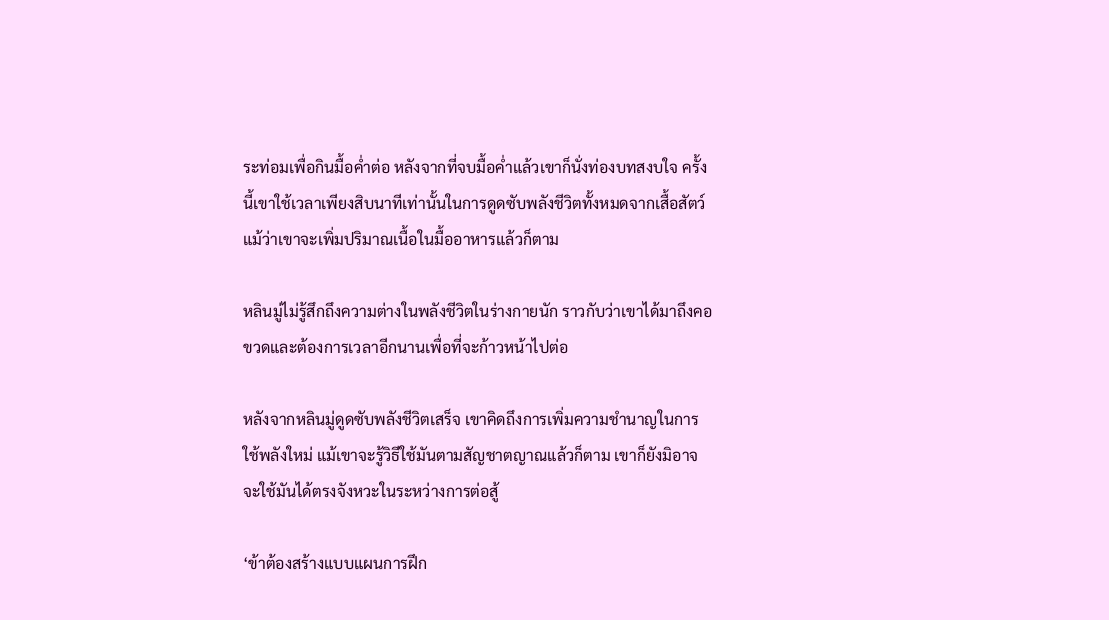ระท่อมเพื่อกินมื้อค่ำต่อ หลังจากที่จบมื้อค่ำแล้วเขาก็นั่งท่องบทสงบใจ ครั้งนี้เขาใช้เวลาเพียงสิบนาทีเท่านั้นในการดูดซับพลังชีวิตทั้งหมดจากเสื้อสัตว์แม้ว่าเขาจะเพิ่มปริมาณเนื้อในมื้ออาหารแล้วก็ตาม

หลินมู่ไม่รู้สึกถึงความต่างในพลังชีวิตในร่างกายนัก ราวกับว่าเขาได้มาถึงคอขวดและต้องการเวลาอีกนานเพื่อที่จะก้าวหน้าไปต่อ

หลังจากหลินมู่ดูดซับพลังชีวิตเสร็จ เขาคิดถึงการเพิ่มความชำนาญในการใช้พลังใหม่ แม้เขาจะรู้วิธีใช้มันตามสัญชาตญาณแล้วก็ตาม เขาก็ยังมิอาจจะใช้มันได้ตรงจังหวะในระหว่างการต่อสู้

‘ข้าต้องสร้างแบบแผนการฝึก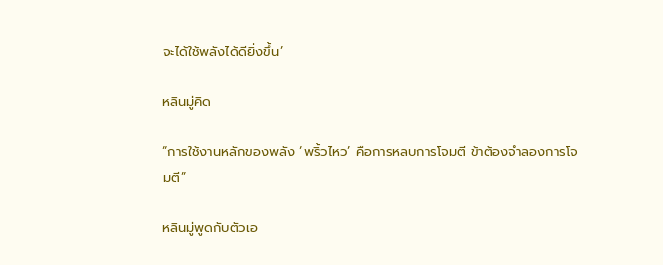จะได้ใช้พลังได้ดียิ่งขึ้น’

หลินมู่คิด

“การใช้งานหลักของพลัง ‘พริ้วไหว’ คือการหลบการโจมตี ข้าต้องจำลองการโจมตี”

หลินมู่พูดกับตัวเอ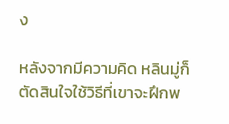ง

หลังจากมีความคิด หลินมู่ก็ตัดสินใจใช้วิธีที่เขาจะฝึกพ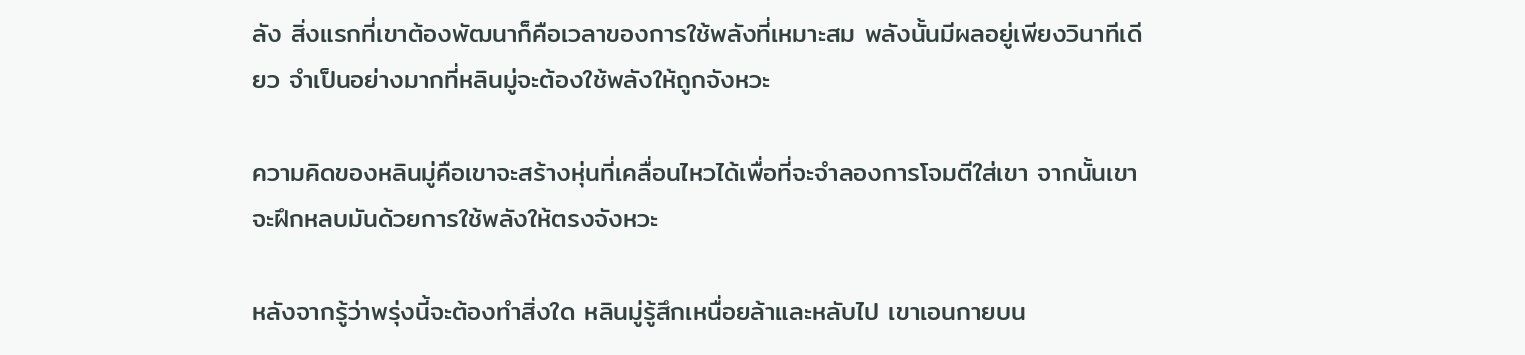ลัง สิ่งแรกที่เขาต้องพัฒนาก็คือเวลาของการใช้พลังที่เหมาะสม พลังนั้นมีผลอยู่เพียงวินาทีเดียว จำเป็นอย่างมากที่หลินมู่จะต้องใช้พลังให้ถูกจังหวะ

ความคิดของหลินมู่คือเขาจะสร้างหุ่นที่เคลื่อนไหวได้เพื่อที่จะจำลองการโจมตีใส่เขา จากนั้นเขาจะฝึกหลบมันด้วยการใช้พลังให้ตรงจังหวะ

หลังจากรู้ว่าพรุ่งนี้จะต้องทำสิ่งใด หลินมู่รู้สึกเหนื่อยล้าและหลับไป เขาเอนกายบน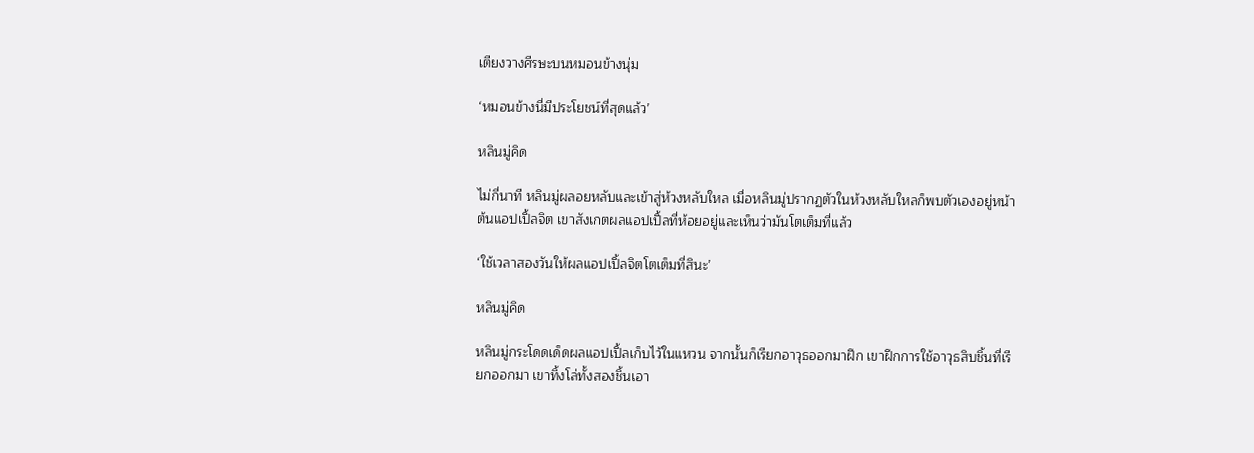เตียงวางศีรษะบนหมอนข้างนุ่ม

‘หมอนข้างนี่มีประโยชน์ที่สุดแล้ว’

หลินมู่คิด

ไม่กี่นาที หลินมู่ผลอยหลับและเข้าสู่ห้วงหลับใหล เมื่อหลินมู่ปรากฏตัวในห้วงหลับใหลก็พบตัวเองอยู่หน้าต้นแอปเปิ้ลจิต เขาสังเกตผลแอปเปิ้ลที่ห้อยอยู่และเห็นว่ามันโตเต็มที่แล้ว

‘ใช้เวลาสองวันให้ผลแอปเปิ้ลจิตโตเต็มที่สินะ’

หลินมู่คิด

หลินมู่กระโดดเด็ดผลแอปเปิ้ลเก็บไว้ในแหวน จากนั้นก็เรียกอาวุธออกมาฝึก เขาฝึกการใช้อาวุธสิบชิ้นที่เรียกออกมา เขาทิ้งโล่ทั้งสองชิ้นเอา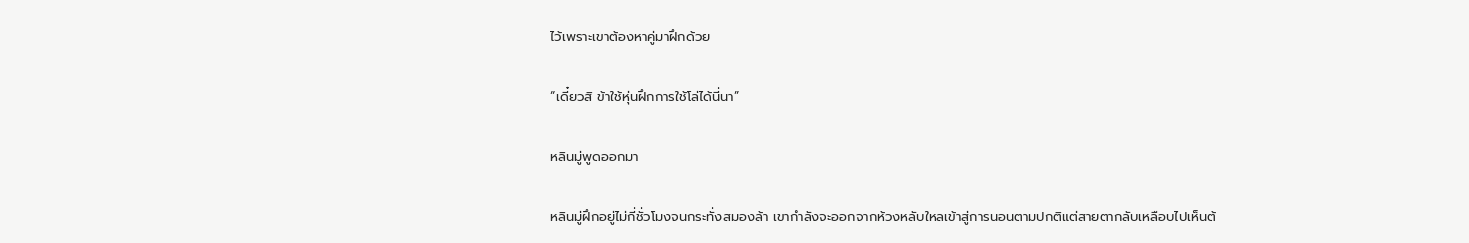ไว้เพราะเขาต้องหาคู่มาฝึกด้วย

“เดี๋ยวสิ ข้าใช้หุ่นฝึกการใช้โล่ได้นี่นา”

หลินมู่พูดออกมา

หลินมู่ฝึกอยู่ไม่กี่ชั่วโมงจนกระทั่งสมองล้า เขากำลังจะออกจากห้วงหลับใหลเข้าสู่การนอนตามปกติแต่สายตากลับเหลือบไปเห็นต้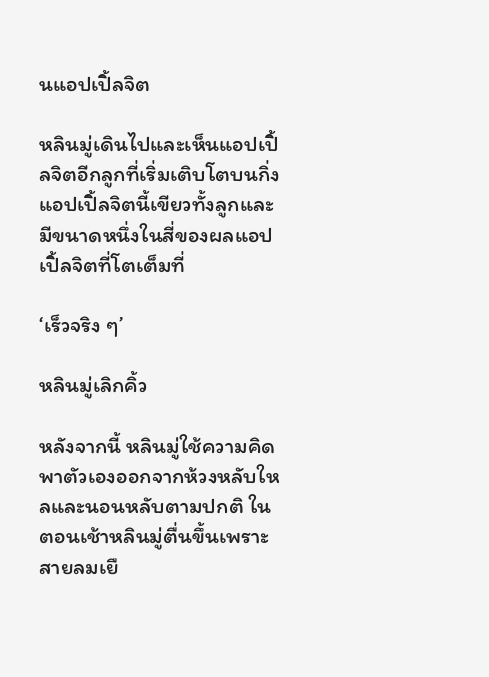นแอปเปิ้ลจิต

หลินมู่เดินไปและเห็นแอปเปิ้ลจิตอีกลูกที่เริ่มเติบโตบนกิ่ง แอปเปิ้ลจิตนี้เขียวทั้งลูกและมีขนาดหนึ่งในสี่ของผลแอปเปิ้ลจิตที่โตเต็มที่

‘เร็วจริง ๆ’

หลินมู่เลิกคิ้ว

หลังจากนี้ หลินมู่ใช้ความคิดพาตัวเองออกจากห้วงหลับใหลและนอนหลับตามปกติ ในตอนเช้าหลินมู่ตื่นขึ้นเพราะสายลมเยื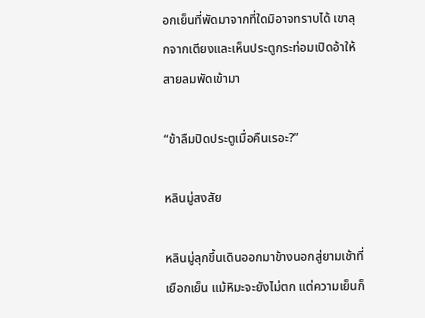อกเย็นที่พัดมาจากที่ใดมิอาจทราบได้ เขาลุกจากเตียงและเห็นประตูกระท่อมเปิดอ้าให้สายลมพัดเข้ามา

“ข้าลืมปิดประตูเมื่อคืนเรอะ?”

หลินมู่สงสัย

หลินมู่ลุกขึ้นเดินออกมาข้างนอกสู่ยามเช้าที่เยือกเย็น แม้หิมะจะยังไม่ตก แต่ความเย็นก็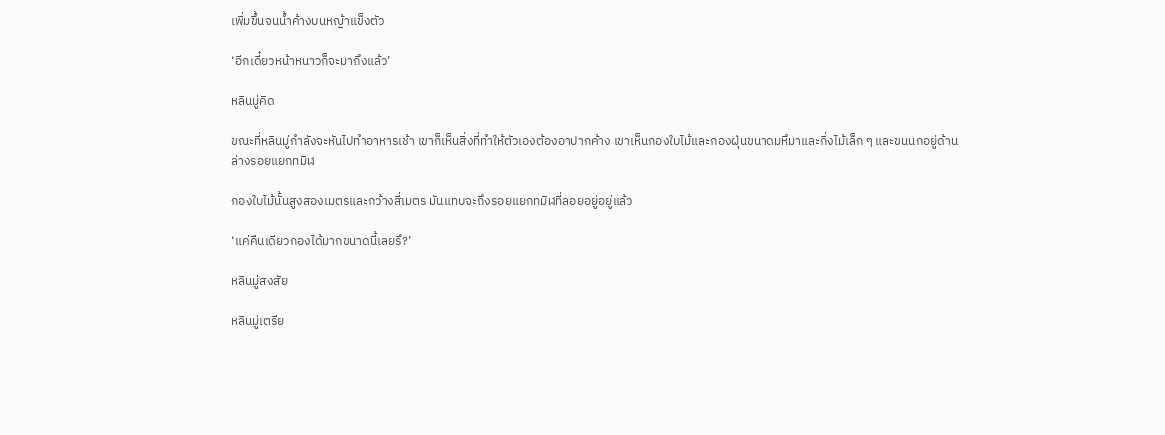เพิ่มขึ้นจนน้ำค้างบนหญ้าแข็งตัว

‘อีกเดี๋ยวหน้าหนาวก็จะมาถึงแล้ว’

หลินมู่คิด

ขณะที่หลินมู่กำลังจะหันไปทำอาหารเช้า เขาก็เห็นสิ่งที่ทำให้ตัวเองต้องอาปากค้าง เขาเห็นกองใบไม้และกองฝุ่นขนาดมหึมาและกิ่งไม้เล็ก ๆ และขนนกอยู่ด้านล่างรอยแยกทมิฬ

กองใบไม้นั้นสูงสองเมตรและกว้างสี่เมตร มันแทบจะถึงรอยแยกทมิฬที่ลอยอยู่อยู่แล้ว

‘แค่คืนเดียวกองได้มากขนาดนี้เลยรึ?’

หลินมู่สงสัย

หลินมู่เตรีย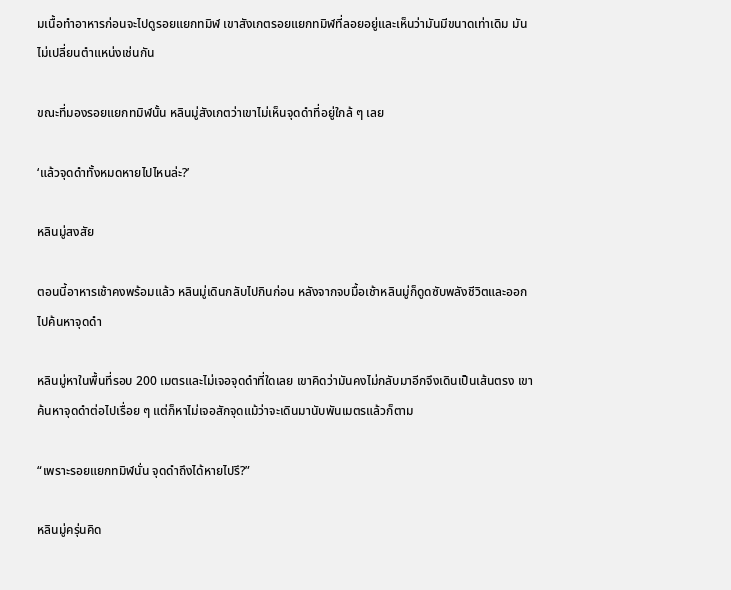มเนื้อทำอาหารก่อนจะไปดูรอยแยกทมิฬ เขาสังเกตรอยแยกทมิฬที่ลอยอยู่และเห็นว่ามันมีขนาดเท่าเดิม มันไม่เปลี่ยนตำแหน่งเช่นกัน

ขณะที่มองรอยแยกทมิฬนั้น หลินมู่สังเกตว่าเขาไม่เห็นจุดดำที่อยู่ใกล้ ๆ เลย

‘แล้วจุดดำทั้งหมดหายไปไหนล่ะ?’

หลินมู่สงสัย

ตอนนี้อาหารเช้าคงพร้อมแล้ว หลินมู่เดินกลับไปกินก่อน หลังจากจบมื้อเช้าหลินมู่ก็ดูดซับพลังชีวิตและออกไปค้นหาจุดดำ

หลินมู่หาในพื้นที่รอบ 200 เมตรและไม่เจอจุดดำที่ใดเลย เขาคิดว่ามันคงไม่กลับมาอีกจึงเดินเป็นเส้นตรง เขาค้นหาจุดดำต่อไปเรื่อย ๆ แต่ก็หาไม่เจอสักจุดแม้ว่าจะเดินมานับพันเมตรแล้วก็ตาม

“เพราะรอยแยกทมิฬนั่น จุดดำถึงได้หายไปรึ?”

หลินมู่ครุ่นคิด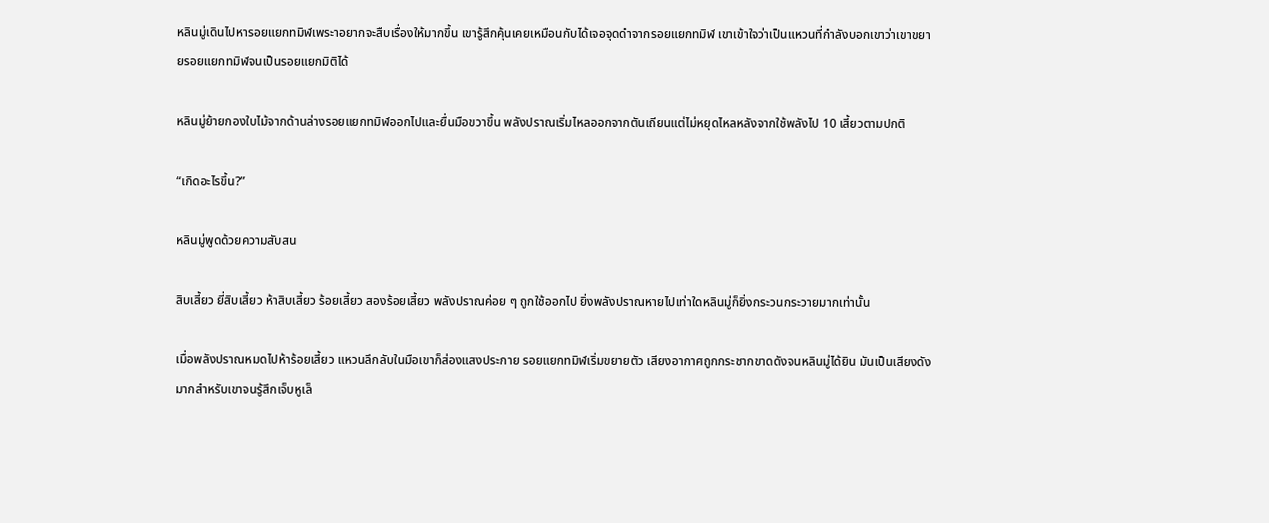หลินมู่เดินไปหารอยแยกทมิฬเพระาอยากจะสืบเรื่องให้มากขึ้น เขารู้สึกคุ้นเคยเหมือนกับได้เจอจุดดำจากรอยแยกทมิฬ เขาเข้าใจว่าเป็นแหวนที่กำลังบอกเขาว่าเขาขยายรอยแยกทมิฬจนเป็นรอยแยกมิติได้

หลินมู่ย้ายกองใบไม้จากด้านล่างรอยแยกทมิฬออกไปและยื่นมือขวาขึ้น พลังปราณเริ่มไหลออกจากตันเถียนแต่ไม่หยุดไหลหลังจากใช้พลังไป 10 เสี้ยวตามปกติ

“เกิดอะไรขึ้น?”

หลินมู่พูดด้วยความสับสน

สิบเสี้ยว ยี่สิบเสี้ยว ห้าสิบเสี้ยว ร้อยเสี้ยว สองร้อยเสี้ยว พลังปราณค่อย ๆ ถูกใช้ออกไป ยิ่งพลังปราณหายไปเท่าใดหลินมู่ก็ยิ่งกระวนกระวายมากเท่านั้น

เมื่อพลังปราณหมดไปห้าร้อยเสี้ยว แหวนลึกลับในมือเขาก็ส่องแสงประกาย รอยแยกทมิฬเริ่มขยายตัว เสียงอากาศถูกกระชากขาดดังจนหลินมู่ได้ยิน มันเป็นเสียงดังมากสำหรับเขาจนรู้สึกเจ็บหูเล็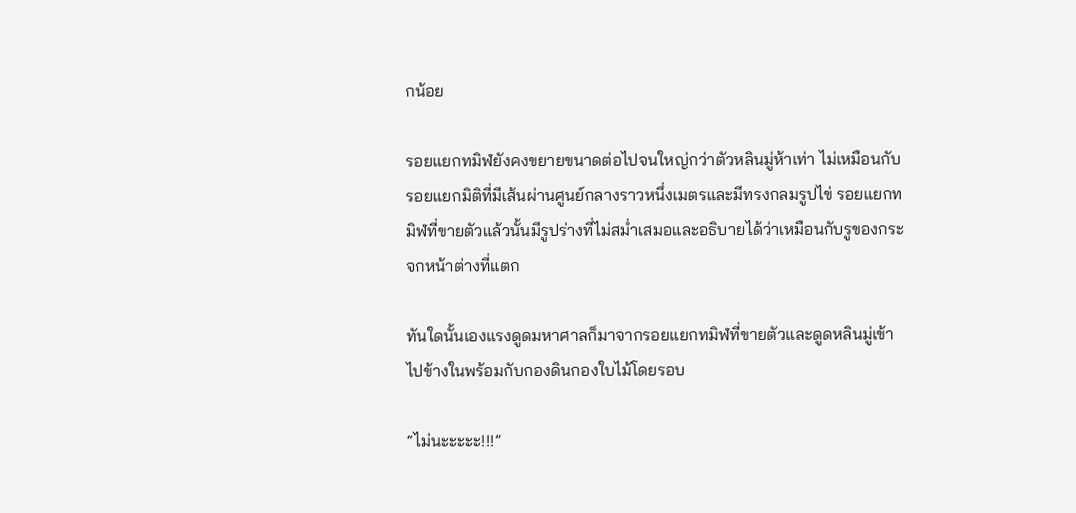กน้อย

รอยแยกทมิฬยังคงขยายขนาดต่อไปจนใหญ่กว่าตัวหลินมู่ห้าเท่า ไม่เหมือนกับรอยแยกมิติที่มีเส้นผ่านศูนย์กลางราวหนึ่งเมตรและมีทรงกลมรูปไข่ รอยแยกทมิฬที่ขายตัวแล้วนั้นมีรูปร่างที่ไม่สม่ำเสมอและอธิบายได้ว่าเหมือนกับรูของกระจกหน้าต่างที่แตก

ทันใดนั้นเองแรงดูดมหาศาลก็มาจากรอยแยกทมิฬที่ขายตัวและดูดหลินมู่เข้าไปข้างในพร้อมกับกองดินกองใบไม้โดยรอบ

“ไม่นะะะะะ!!!”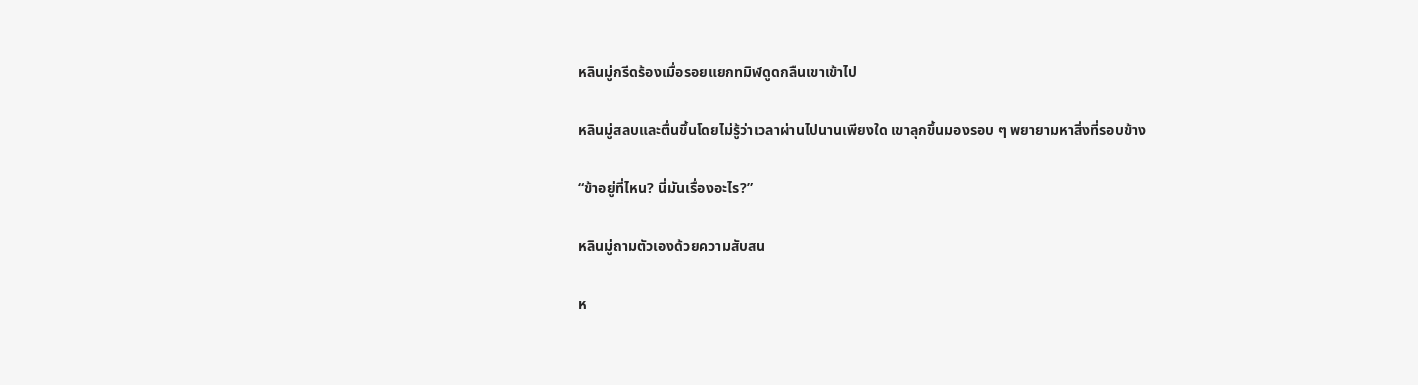หลินมู่กรีดร้องเมื่อรอยแยกทมิฬดูดกลืนเขาเข้าไป

หลินมู่สลบและตื่นขึ้นโดยไม่รู้ว่าเวลาผ่านไปนานเพียงใด เขาลุกขึ้นมองรอบ ๆ พยายามหาสิ่งที่รอบข้าง

“ข้าอยู่ที่ไหน? นี่มันเรื่องอะไร?”

หลินมู่ถามตัวเองด้วยความสับสน

ห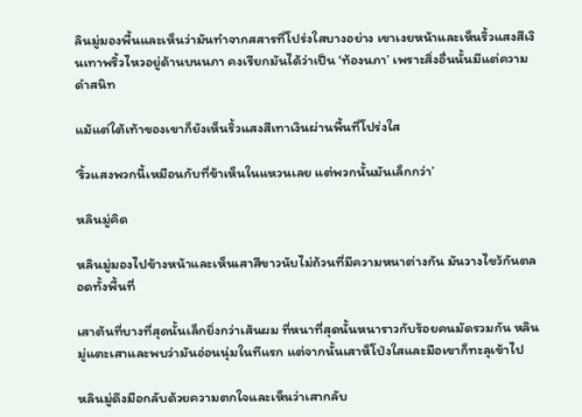ลินมู่มองพื้นและเห็นว่ามันทำจากสสารที่โปร่งใสบางอย่าง เขาเงยหน้าและเห็นริ้วแสงสีเงินเทาพริ้วไหวอยู่ด้านบนนภา คงเรียกมันได้ว่าเป็น ‘ท้องนภา’ เพราะสิ่งอื่นนั้นมีแต่ความดำสนิท

แม้แต่ใต้เท้าของเขาก็ยังเห็นริ้วแสงสีเทาเงินผ่านพื้นที่โปร่งใส

‘ริ้วแสงพวกนี้เหมือนกับที่ข้าเห็นในแหวนเลย แต่พวกนั้นมันเล็กกว่า’

หลินมู่คิด

หลินมู่มองไปข้างหน้าและเห็นเสาสีขาวนับไม่ถ้วนที่มีความหนาต่างกัน มันวางไขว้กันตลอดทั้งพื้นที่

เสาต้นที่บางที่สุดนั้นเล็กยิ่งกว่าเส้นผม ที่หนาที่สุดนั้นหนาราวกับร้อยคนมัดรวมกัน หลินมู่แตะเสาและพบว่ามันอ่อนนุ่มในทีแรก แต่จากนั้นเสาห็โป่งใสและมือเขาก็ทะลุเข้าไป

หลินมู่ดึงมือกลับด้วยความตกใจและเห็นว่าเสากลับ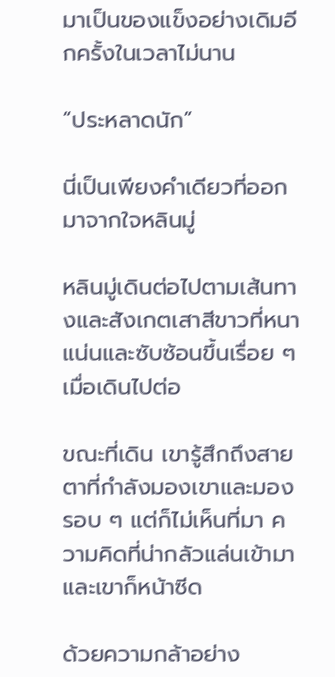มาเป็นของแข็งอย่างเดิมอีกครั้งในเวลาไม่นาน

“ประหลาดนัก”

นี่เป็นเพียงคำเดียวที่ออกมาจากใจหลินมู่

หลินมู่เดินต่อไปตามเส้นทางและสังเกตเสาสีขาวที่หนาแน่นและซับซ้อนขึ้นเรื่อย ๆ เมื่อเดินไปต่อ

ขณะที่เดิน เขารู้สึกถึงสายตาที่กำลังมองเขาและมองรอบ ๆ แต่ก็ไม่เห็นที่มา ความคิดที่น่ากลัวแล่นเข้ามาและเขาก็หน้าซีด

ด้วยความกล้าอย่าง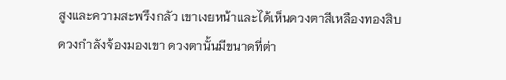สูงและความสะพรึงกลัว เขาเงยหน้าและได้เห็นดวงตาสีเหลืองทองสิบดวงกำลังจ้องมองเขา ดวงตานั้นมีขนาดที่ต่า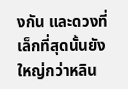งกัน และดวงที่เล็กที่สุดนั้นยังใหญ่กว่าหลิน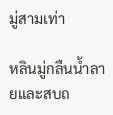มู่สามเท่า

หลินมู่กลืนน้ำลายและสบถ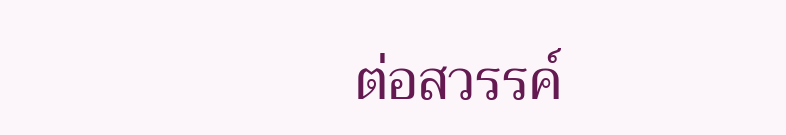ต่อสวรรค์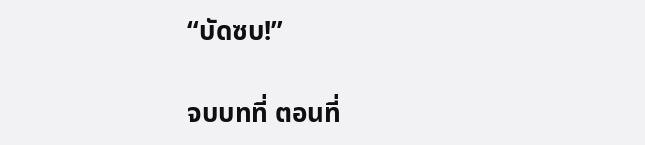“บัดซบ!”

จบบทที่ ตอนที่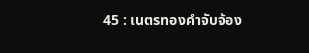45 : เนตรทองคำจับจ้อง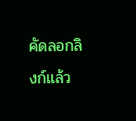คัดลอกลิงก์แล้ว